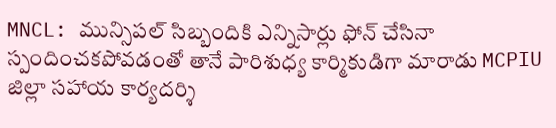MNCL: మున్సిపల్ సిబ్బందికి ఎన్నిసార్లు ఫోన్ చేసినా స్పందించకపోవడంతో తానే పారిశుధ్య కార్మికుడిగా మారాడు MCPIU జిల్లా సహాయ కార్యదర్శి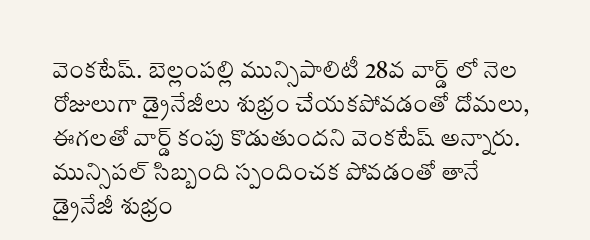వెంకటేష్. బెల్లంపల్లి మున్సిపాలిటీ 28వ వార్డ్ లో నెల రోజులుగా డ్రైనేజీలు శుభ్రం చేయకపోవడంతో దోమలు, ఈగలతో వార్డ్ కంపు కొడుతుందని వెంకటేష్ అన్నారు. మున్సిపల్ సిబ్బంది స్పందించక పోవడంతో తానే డ్రైనేజీ శుభ్రం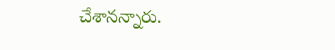చేశానన్నారు.